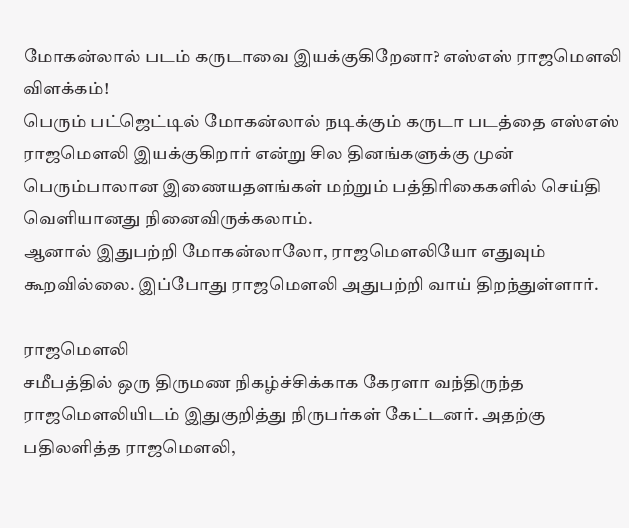மோகன்லால் படம் கருடாவை இயக்குகிறேனா? எஸ்எஸ் ராஜமௌலி விளக்கம்!
பெரும் பட்ஜெட்டில் மோகன்லால் நடிக்கும் கருடா படத்தை எஸ்எஸ் ராஜமௌலி இயக்குகிறார் என்று சில தினங்களுக்கு முன் பெரும்பாலான இணையதளங்கள் மற்றும் பத்திரிகைகளில் செய்தி வெளியானது நினைவிருக்கலாம்.
ஆனால் இதுபற்றி மோகன்லாலோ, ராஜமௌலியோ எதுவும் கூறவில்லை. இப்போது ராஜமௌலி அதுபற்றி வாய் திறந்துள்ளார்.

ராஜமௌலி
சமீபத்தில் ஒரு திருமண நிகழ்ச்சிக்காக கேரளா வந்திருந்த ராஜமௌலியிடம் இதுகுறித்து நிருபர்கள் கேட்டனர். அதற்கு பதிலளித்த ராஜமௌலி,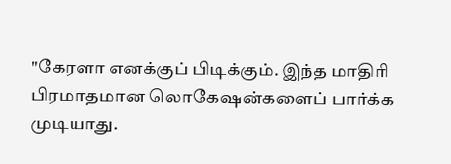"கேரளா எனக்குப் பிடிக்கும். இந்த மாதிரி பிரமாதமான லொகேஷன்களைப் பார்க்க முடியாது.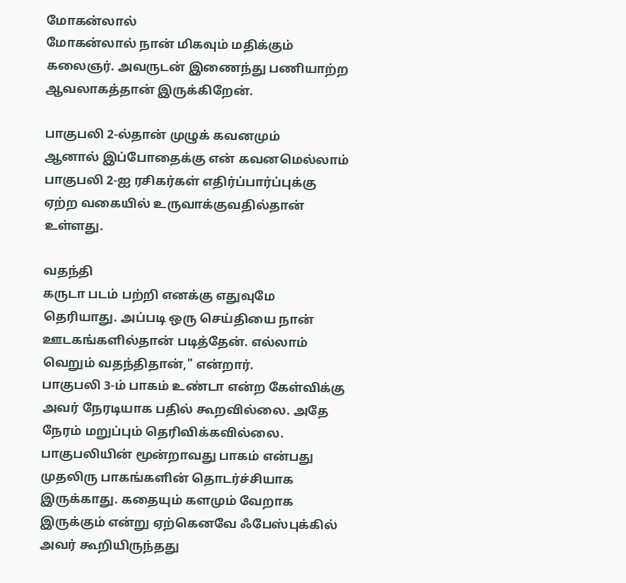மோகன்லால்
மோகன்லால் நான் மிகவும் மதிக்கும் கலைஞர். அவருடன் இணைந்து பணியாற்ற ஆவலாகத்தான் இருக்கிறேன்.

பாகுபலி 2-ல்தான் முழுக் கவனமும்
ஆனால் இப்போதைக்கு என் கவனமெல்லாம் பாகுபலி 2-ஐ ரசிகர்கள் எதிர்ப்பார்ப்புக்கு ஏற்ற வகையில் உருவாக்குவதில்தான் உள்ளது.

வதந்தி
கருடா படம் பற்றி எனக்கு எதுவுமே தெரியாது. அப்படி ஒரு செய்தியை நான் ஊடகங்களில்தான் படித்தேன். எல்லாம் வெறும் வதந்திதான்," என்றார்.
பாகுபலி 3-ம் பாகம் உண்டா என்ற கேள்விக்கு அவர் நேரடியாக பதில் கூறவில்லை. அதே நேரம் மறுப்பும் தெரிவிக்கவில்லை. பாகுபலியின் மூன்றாவது பாகம் என்பது முதலிரு பாகங்களின் தொடர்ச்சியாக இருக்காது. கதையும் களமும் வேறாக இருக்கும் என்று ஏற்கெனவே ஃபேஸ்புக்கில் அவர் கூறியிருந்தது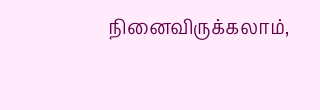நினைவிருக்கலாம்,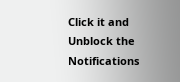Click it and Unblock the Notifications